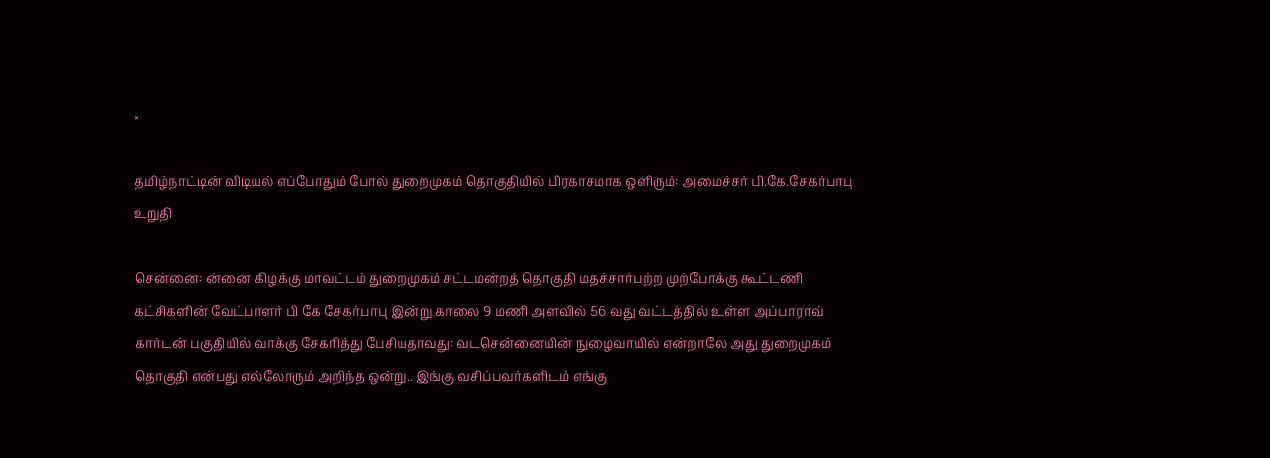×

தமிழ்நாட்டின் விடியல் எப்போதும் போல் துறைமுகம் தொகுதியில் பிரகாசமாக ஒளிரும்: அமைச்சர் பி.கே.சேகர்பாபு உறுதி

சென்னை: ன்னை கிழக்கு மாவட்டம் துறைமுகம் சட்டமன்றத் தொகுதி மதச்சார்பற்ற முற்போக்கு கூட்டணி கட்சிகளின் வேட்பாளர் பி கே சேகர்பாபு இன்று காலை 9 மணி அளவில் 56 வது வட்டத்தில் உள்ள அப்பாராவ் கார்டன் பகுதியில் வாக்கு சேகரித்து பேசியதாவது: வடசென்னையின் நுழைவாயில் என்றாலே அது துறைமுகம் தொகுதி என்பது எல்லோரும் அறிந்த ஒன்று.. இங்கு வசிப்பவர்களிடம் எங்கு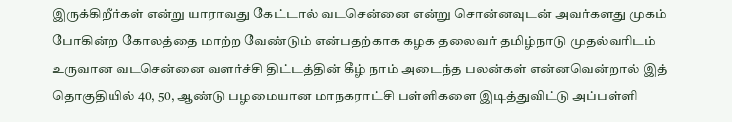இருக்கிறீர்கள் என்று யாராவது கேட்டால் வடசென்னை என்று சொன்னவுடன் அவர்களது முகம் போகின்ற கோலத்தை மாற்ற வேண்டும் என்பதற்காக கழக தலைவர் தமிழ்நாடு முதல்வரிடம் உருவான வடசென்னை வளர்ச்சி திட்டத்தின் கீழ் நாம் அடைந்த பலன்கள் என்னவென்றால் இத் தொகுதியில் 40, 50, ஆண்டு பழமையான மாநகராட்சி பள்ளிகளை இடித்துவிட்டு அப்பள்ளி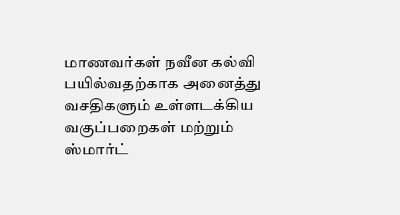மாணவர்கள் நவீன கல்வி பயில்வதற்காக அனைத்து வசதிகளும் உள்ளடக்கிய வகுப்பறைகள் மற்றும் ஸ்மார்ட்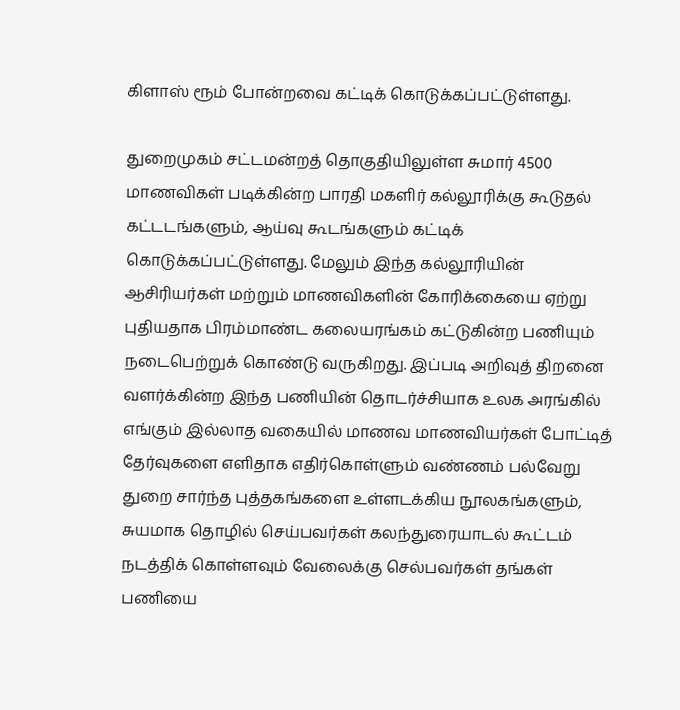கிளாஸ் ரூம் போன்றவை கட்டிக் கொடுக்கப்பட்டுள்ளது.

துறைமுகம் சட்டமன்றத் தொகுதியிலுள்ள சுமார் 4500 மாணவிகள் படிக்கின்ற பாரதி மகளிர் கல்லூரிக்கு கூடுதல் கட்டடங்களும், ஆய்வு கூடங்களும் கட்டிக் கொடுக்கப்பட்டுள்ளது. மேலும் இந்த கல்லூரியின் ஆசிரியர்கள் மற்றும் மாணவிகளின் கோரிக்கையை ஏற்று புதியதாக பிரம்மாண்ட கலையரங்கம் கட்டுகின்ற பணியும் நடைபெற்றுக் கொண்டு வருகிறது. இப்படி அறிவுத் திறனை வளர்க்கின்ற இந்த பணியின் தொடர்ச்சியாக உலக அரங்கில் எங்கும் இல்லாத வகையில் மாணவ மாணவியர்கள் போட்டித் தேர்வுகளை எளிதாக எதிர்கொள்ளும் வண்ணம் பல்வேறு துறை சார்ந்த புத்தகங்களை உள்ளடக்கிய நூலகங்களும், சுயமாக தொழில் செய்பவர்கள் கலந்துரையாடல் கூட்டம் நடத்திக் கொள்ளவும் வேலைக்கு செல்பவர்கள் தங்கள் பணியை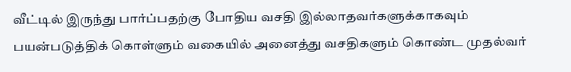வீட்டில் இருந்து பார்ப்பதற்கு போதிய வசதி இல்லாதவர்களுக்காகவும் பயன்படுத்திக் கொள்ளும் வகையில் அனைத்து வசதிகளும் கொண்ட முதல்வர்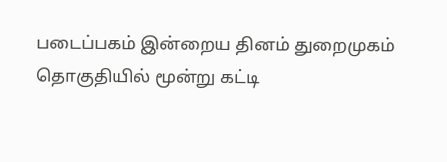படைப்பகம் இன்றைய தினம் துறைமுகம் தொகுதியில் மூன்று கட்டி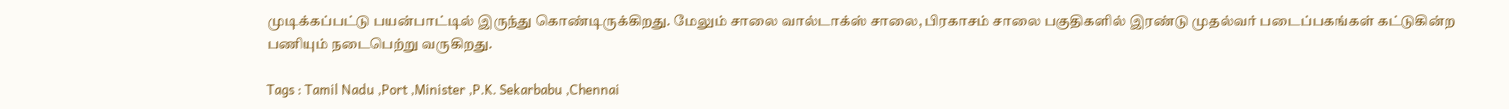முடிக்கப்பட்டு பயன்பாட்டில் இருந்து கொண்டிருக்கிறது. மேலும் சாலை வால்டாக்ஸ் சாலை, பிரகாசம் சாலை பகுதிகளில் இரண்டு முதல்வர் படைப்பகங்கள் கட்டுகின்ற பணியும் நடைபெற்று வருகிறது‌.

Tags : Tamil Nadu ,Port ,Minister ,P.K. Sekarbabu ,Chennai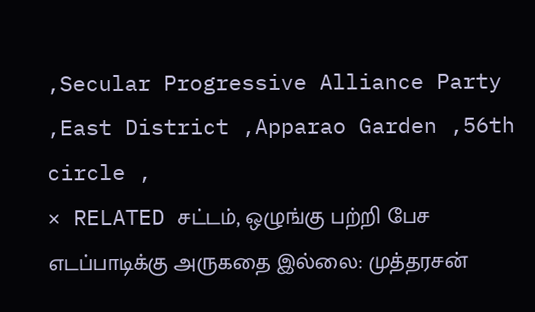,Secular Progressive Alliance Party ,East District ,Apparao Garden ,56th circle ,
× RELATED சட்டம், ஒழுங்கு பற்றி பேச எடப்பாடிக்கு அருகதை இல்லை: முத்தரசன்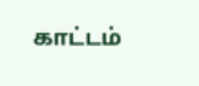காட்டம்